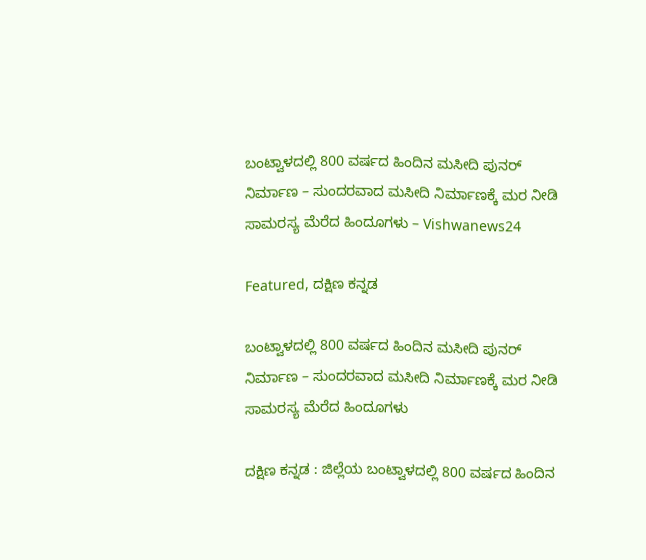ಬಂಟ್ವಾಳದಲ್ಲಿ 800 ವರ್ಷದ ಹಿಂದಿನ ಮಸೀದಿ ಪುನರ್ ನಿರ್ಮಾಣ – ಸುಂದರವಾದ ಮಸೀದಿ ನಿರ್ಮಾಣಕ್ಕೆ ಮರ ನೀಡಿ ಸಾಮರಸ್ಯ ಮೆರೆದ ಹಿಂದೂಗಳು – Vishwanews24

Featured, ದಕ್ಷಿಣ ಕನ್ನಡ

ಬಂಟ್ವಾಳದಲ್ಲಿ 800 ವರ್ಷದ ಹಿಂದಿನ ಮಸೀದಿ ಪುನರ್ ನಿರ್ಮಾಣ – ಸುಂದರವಾದ ಮಸೀದಿ ನಿರ್ಮಾಣಕ್ಕೆ ಮರ ನೀಡಿ ಸಾಮರಸ್ಯ ಮೆರೆದ ಹಿಂದೂಗಳು

ದಕ್ಷಿಣ ಕನ್ನಡ : ಜಿಲ್ಲೆಯ ಬಂಟ್ವಾಳದಲ್ಲಿ 800 ವರ್ಷದ ಹಿಂದಿನ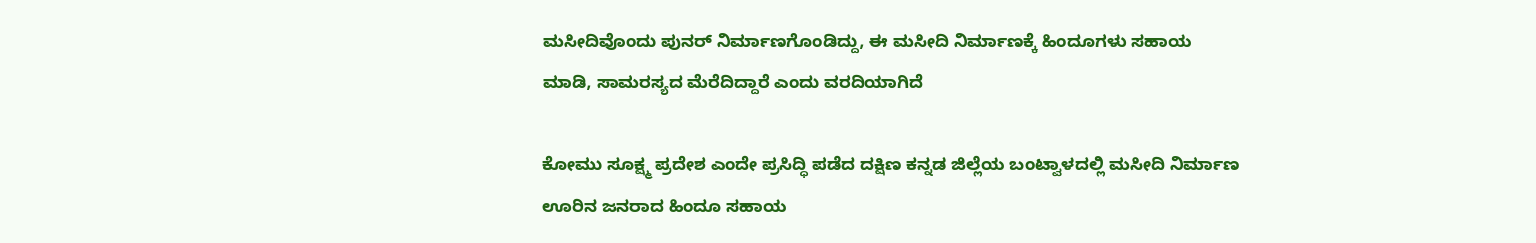ಮಸೀದಿವೊಂದು‌ ಪುನರ್ ನಿರ್ಮಾಣಗೊಂಡಿದ್ದು, ಈ ಮಸೀದಿ ನಿರ್ಮಾಣಕ್ಕೆ ಹಿಂದೂಗಳು ಸಹಾಯ ಮಾಡಿ, ಸಾಮರಸ್ಯದ ಮೆರೆದಿದ್ದಾರೆ ಎಂದು ವರದಿಯಾಗಿದೆ

ಕೋಮು ಸೂಕ್ಷ್ಮ ಪ್ರದೇಶ ಎಂದೇ ಪ್ರಸಿದ್ಧಿ ಪಡೆದ ದಕ್ಷಿಣ ಕನ್ನಡ ಜಿಲ್ಲೆಯ ಬಂಟ್ವಾಳದಲ್ಲಿ ಮಸೀದಿ ನಿರ್ಮಾಣ ಊರಿನ ಜನರಾದ ಹಿಂದೂ ಸಹಾಯ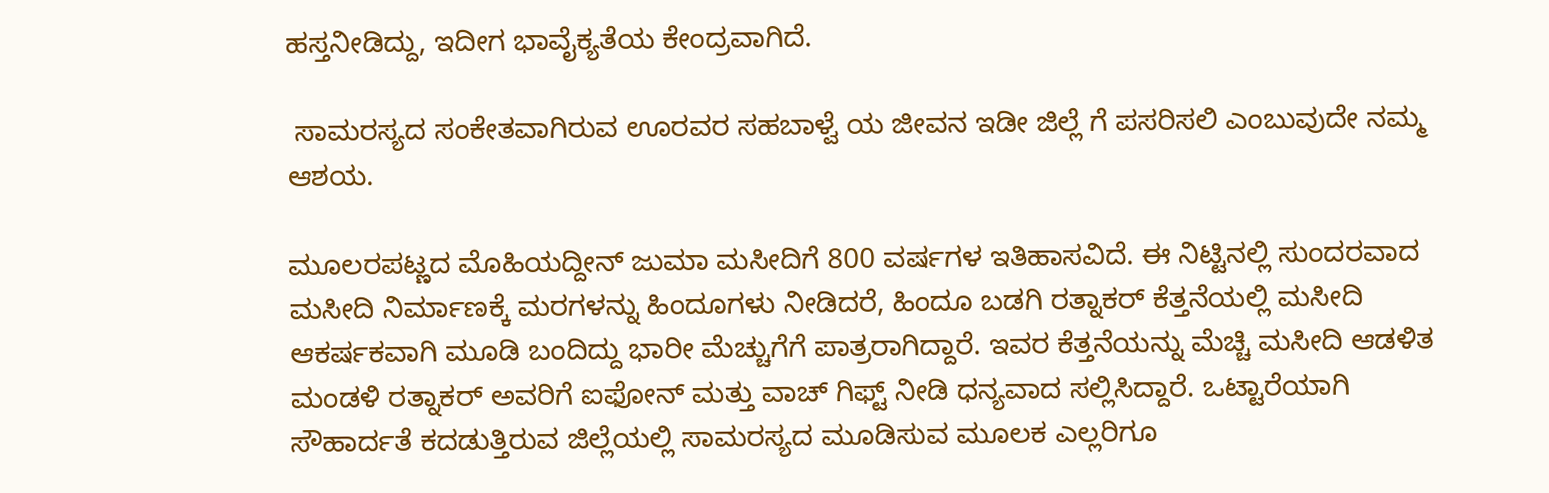ಹಸ್ತನೀಡಿದ್ದು, ಇದೀಗ ಭಾವೈಕ್ಯತೆಯ ಕೇಂದ್ರವಾಗಿದೆ.

 ಸಾಮರಸ್ಯದ ಸಂಕೇತವಾಗಿರುವ ಊರವರ ಸಹಬಾಳ್ವೆ ಯ ಜೀವನ ಇಡೀ ಜಿಲ್ಲೆ ಗೆ ಪಸರಿಸಲಿ ಎಂಬುವುದೇ ನಮ್ಮ ಆಶಯ.

ಮೂಲರಪಟ್ಣದ ಮೊಹಿಯದ್ದೀನ್ ಜುಮಾ ಮಸೀದಿಗೆ 800 ವರ್ಷಗಳ ಇತಿಹಾಸವಿದೆ. ಈ ನಿಟ್ಟಿನಲ್ಲಿ ಸುಂದರವಾದ ಮಸೀದಿ ನಿರ್ಮಾಣಕ್ಕೆ ಮರಗಳನ್ನು ಹಿಂದೂಗಳು ನೀಡಿದರೆ, ಹಿಂದೂ ಬಡಗಿ ರತ್ನಾಕರ್ ಕೆತ್ತನೆಯಲ್ಲಿ ಮಸೀದಿ ಆಕರ್ಷಕವಾಗಿ ಮೂಡಿ ಬಂದಿದ್ದು ಭಾರೀ ಮೆಚ್ಚುಗೆಗೆ ಪಾತ್ರರಾಗಿದ್ದಾರೆ. ಇವರ ಕೆತ್ತನೆಯನ್ನು ಮೆಚ್ಚಿ ಮಸೀದಿ ಆಡಳಿತ ಮಂಡಳಿ ರತ್ನಾಕರ್ ಅವರಿಗೆ ಐಫೋನ್ ಮತ್ತು ವಾಚ್ ಗಿಫ್ಟ್ ನೀಡಿ ಧನ್ಯವಾದ ಸಲ್ಲಿಸಿದ್ದಾರೆ. ಒಟ್ಟಾರೆಯಾಗಿ ಸೌಹಾರ್ದತೆ ಕದಡುತ್ತಿರುವ ಜಿಲ್ಲೆಯಲ್ಲಿ ಸಾಮರಸ್ಯದ ಮೂಡಿಸುವ ಮೂಲಕ ಎಲ್ಲರಿಗೂ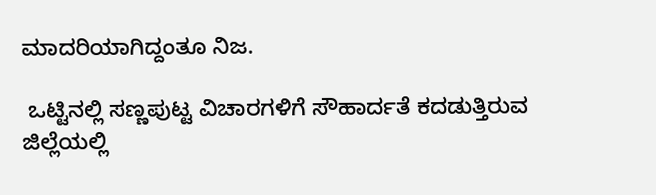ಮಾದರಿಯಾಗಿದ್ದಂತೂ ನಿಜ.

 ಒಟ್ಟಿನಲ್ಲಿ ಸಣ್ಣಪುಟ್ಟ ವಿಚಾರಗಳಿಗೆ ಸೌಹಾರ್ದತೆ ಕದಡುತ್ತಿರುವ ಜಿಲ್ಲೆಯಲ್ಲಿ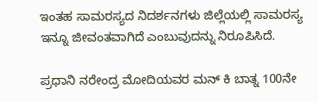ಇಂತಹ ಸಾಮರಸ್ಯದ ನಿದರ್ಶನಗಳು ಜಿಲ್ಲೆಯಲ್ಲಿ ಸಾಮರಸ್ಯ ಇನ್ನೂ ಜೀವಂತವಾಗಿದೆ ಎಂಬುವುದನ್ನು ನಿರೂಪಿಸಿದೆ.

ಪ್ರಧಾನಿ ನರೇಂದ್ರ ಮೋದಿಯವರ ಮನ್ ಕಿ ಬಾತ್ನ 100ನೇ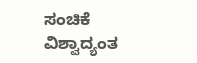ಸಂಚಿಕೆ ವಿಶ್ವಾದ್ಯಂತ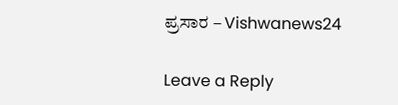ಪ್ರಸಾರ – Vishwanews24

Leave a Reply